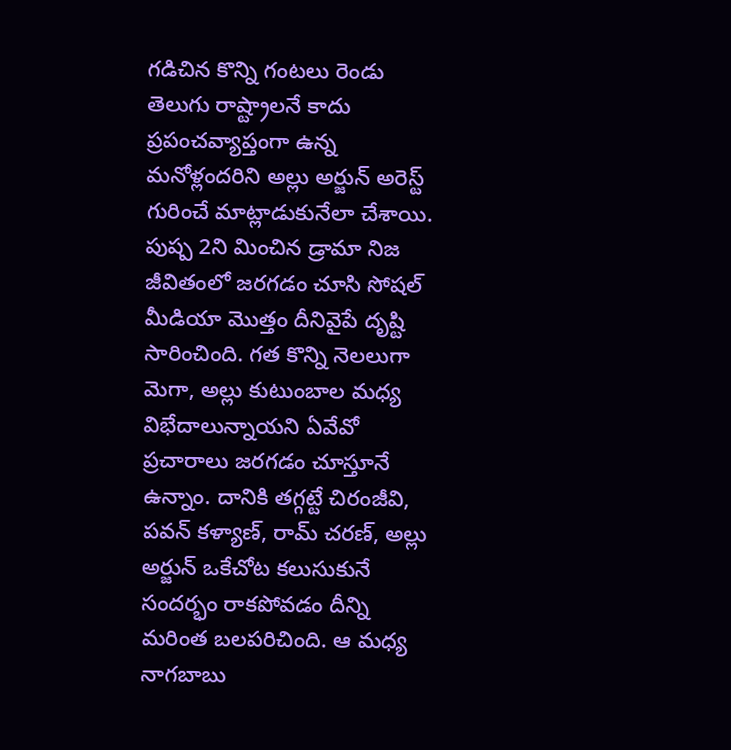గడిచిన కొన్ని గంటలు రెండు తెలుగు రాష్ట్రాలనే కాదు ప్రపంచవ్యాప్తంగా ఉన్న మనోళ్లందరిని అల్లు అర్జున్ అరెస్ట్ గురించే మాట్లాడుకునేలా చేశాయి. పుష్ప 2ని మించిన డ్రామా నిజ జీవితంలో జరగడం చూసి సోషల్ మీడియా మొత్తం దీనివైపే దృష్టి సారించింది. గత కొన్ని నెలలుగా మెగా, అల్లు కుటుంబాల మధ్య విభేదాలున్నాయని ఏవేవో ప్రచారాలు జరగడం చూస్తూనే ఉన్నాం. దానికి తగ్గట్టే చిరంజీవి, పవన్ కళ్యాణ్, రామ్ చరణ్, అల్లు అర్జున్ ఒకేచోట కలుసుకునే సందర్భం రాకపోవడం దీన్ని మరింత బలపరిచింది. ఆ మధ్య నాగబాబు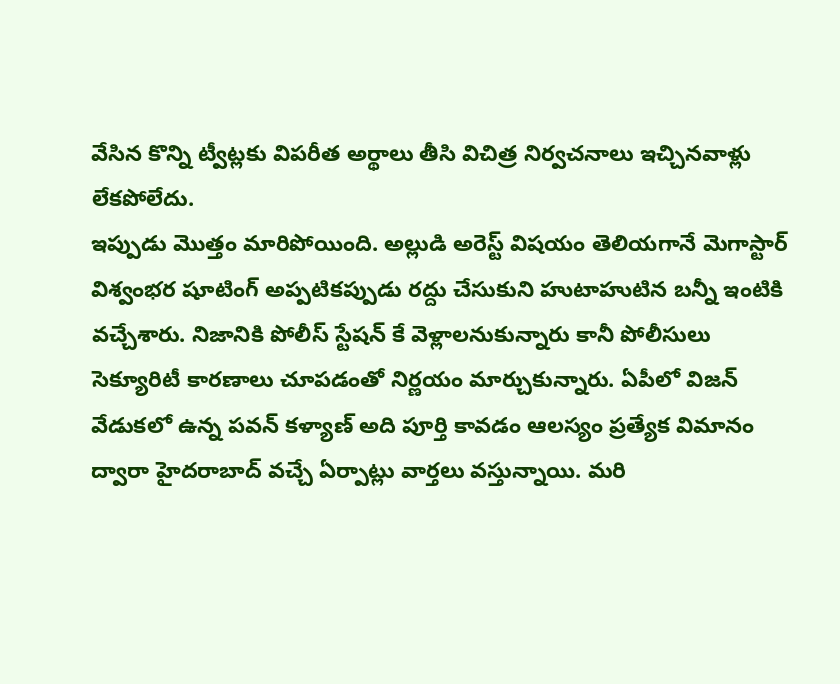వేసిన కొన్ని ట్వీట్లకు విపరీత అర్థాలు తీసి విచిత్ర నిర్వచనాలు ఇచ్చినవాళ్లు లేకపోలేదు.
ఇప్పుడు మొత్తం మారిపోయింది. అల్లుడి అరెస్ట్ విషయం తెలియగానే మెగాస్టార్ విశ్వంభర షూటింగ్ అప్పటికప్పుడు రద్దు చేసుకుని హుటాహుటిన బన్నీ ఇంటికి వచ్చేశారు. నిజానికి పోలీస్ స్టేషన్ కే వెళ్లాలనుకున్నారు కానీ పోలీసులు సెక్యూరిటీ కారణాలు చూపడంతో నిర్ణయం మార్చుకున్నారు. ఏపీలో విజన్ వేడుకలో ఉన్న పవన్ కళ్యాణ్ అది పూర్తి కావడం ఆలస్యం ప్రత్యేక విమానం ద్వారా హైదరాబాద్ వచ్చే ఏర్పాట్లు వార్తలు వస్తున్నాయి. మరి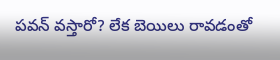పవన్ వస్తారో? లేక బెయిలు రావడంతో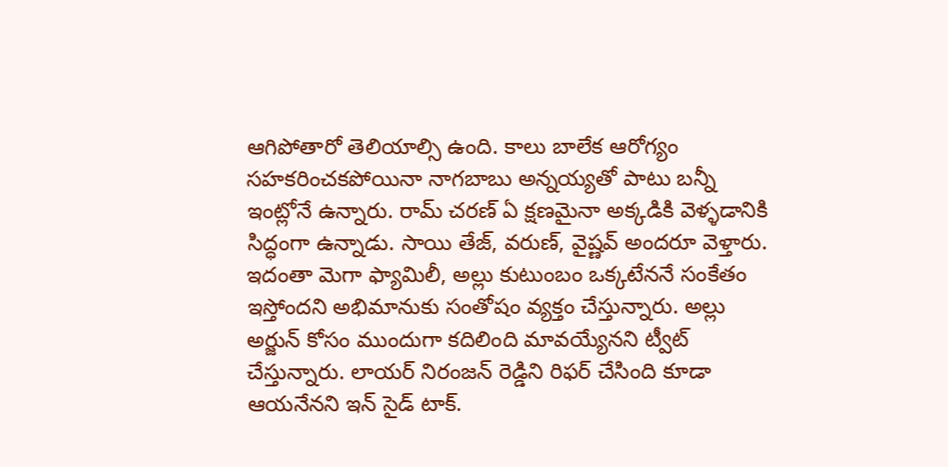ఆగిపోతారో తెలియాల్సి ఉంది. కాలు బాలేక ఆరోగ్యం సహకరించకపోయినా నాగబాబు అన్నయ్యతో పాటు బన్నీ ఇంట్లోనే ఉన్నారు. రామ్ చరణ్ ఏ క్షణమైనా అక్కడికి వెళ్ళడానికి సిద్ధంగా ఉన్నాడు. సాయి తేజ్, వరుణ్, వైష్ణవ్ అందరూ వెళ్తారు.
ఇదంతా మెగా ఫ్యామిలీ, అల్లు కుటుంబం ఒక్కటేననే సంకేతం ఇస్తోందని అభిమానుకు సంతోషం వ్యక్తం చేస్తున్నారు. అల్లు అర్జున్ కోసం ముందుగా కదిలింది మావయ్యేనని ట్వీట్ చేస్తున్నారు. లాయర్ నిరంజన్ రెడ్డిని రిఫర్ చేసింది కూడా ఆయనేనని ఇన్ సైడ్ టాక్.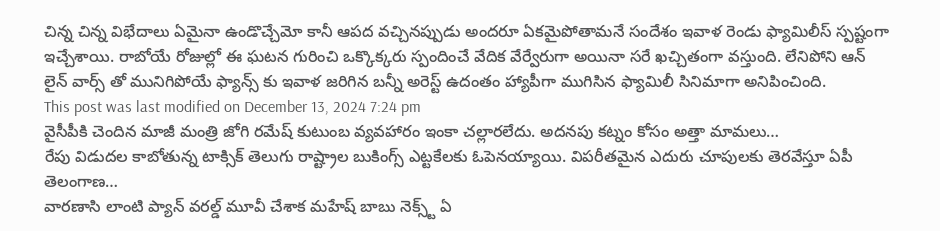చిన్న చిన్న విభేదాలు ఏమైనా ఉండొచ్చేమో కానీ ఆపద వచ్చినప్పుడు అందరూ ఏకమైపోతామనే సందేశం ఇవాళ రెండు ఫ్యామిలీస్ స్పష్టంగా ఇచ్చేశాయి. రాబోయే రోజుల్లో ఈ ఘటన గురించి ఒక్కొక్కరు స్పందించే వేదిక వేర్వేరుగా అయినా సరే ఖచ్చితంగా వస్తుంది. లేనిపోని ఆన్ లైన్ వార్స్ తో మునిగిపోయే ఫ్యాన్స్ కు ఇవాళ జరిగిన బన్నీ అరెస్ట్ ఉదంతం హ్యాపీగా ముగిసిన ఫ్యామిలీ సినిమాగా అనిపించింది.
This post was last modified on December 13, 2024 7:24 pm
వైసీపీకి చెందిన మాజీ మంత్రి జోగి రమేష్ కుటుంబ వ్యవహారం ఇంకా చల్లారలేదు. అదనపు కట్నం కోసం అత్తా మామలు…
రేపు విడుదల కాబోతున్న టాక్సిక్ తెలుగు రాష్ట్రాల బుకింగ్స్ ఎట్టకేలకు ఓపెనయ్యాయి. విపరీతమైన ఎదురు చూపులకు తెరవేస్తూ ఏపీ తెలంగాణ…
వారణాసి లాంటి ప్యాన్ వరల్డ్ మూవీ చేశాక మహేష్ బాబు నెక్స్ట్ ఏ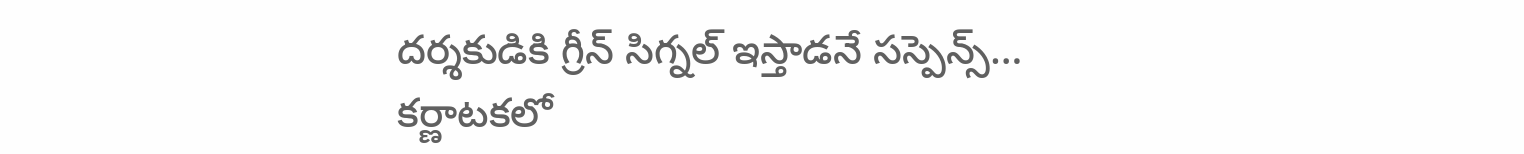దర్శకుడికి గ్రీన్ సిగ్నల్ ఇస్తాడనే సస్పెన్స్…
కర్ణాటకలో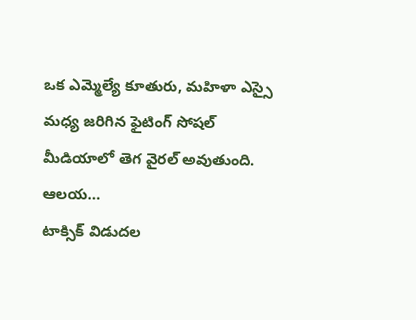ఒక ఎమ్మెల్యే కూతురు, మహిళా ఎస్సై మధ్య జరిగిన ఫైటింగ్ సోషల్ మీడియాలో తెగ వైరల్ అవుతుంది. ఆలయ…
టాక్సిక్ విడుదల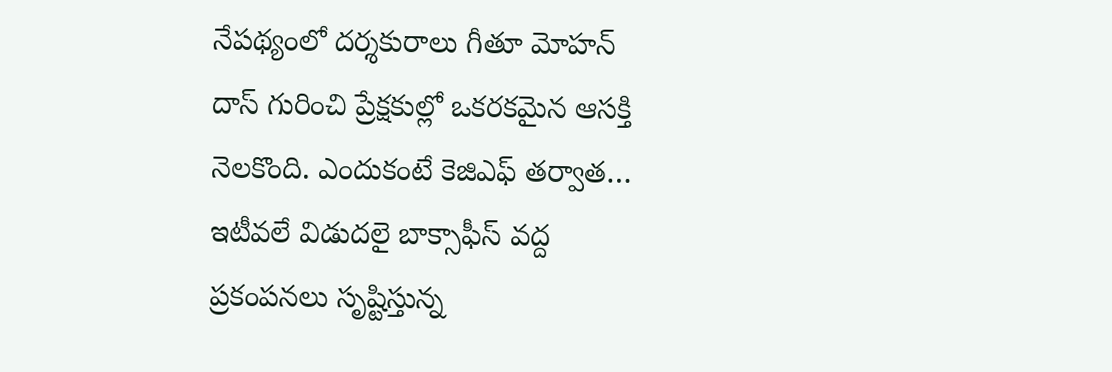నేపథ్యంలో దర్శకురాలు గీతూ మోహన్ దాస్ గురించి ప్రేక్షకుల్లో ఒకరకమైన ఆసక్తి నెలకొంది. ఎందుకంటే కెజిఎఫ్ తర్వాత…
ఇటీవలే విడుదలై బాక్సాఫీస్ వద్ద ప్రకంపనలు సృష్టిస్తున్న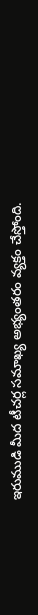ఇరుముడి మీద టీచర్ల సమాఖ్య అభ్యంతరం వ్యక్తం చేస్తోంది.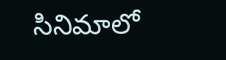సినిమాలో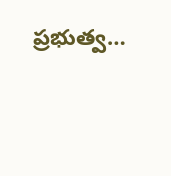ప్రభుత్వ…